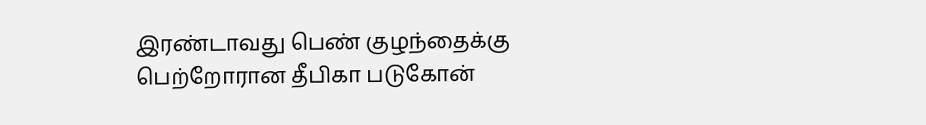இரண்டாவது பெண் குழந்தைக்கு பெற்றோரான தீபிகா படுகோன்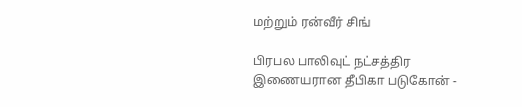மற்றும் ரன்வீர் சிங்

பிரபல பாலிவுட் நட்சத்திர இணையரான தீபிகா படுகோன் -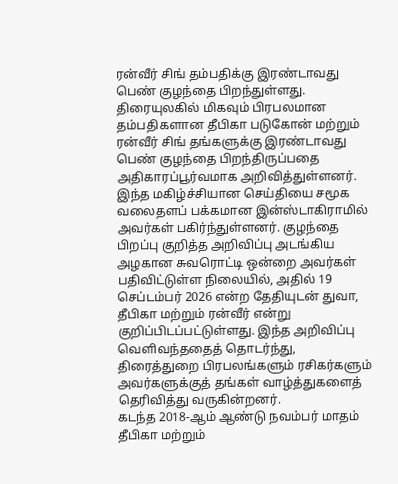ரன்வீர் சிங் தம்பதிக்கு இரண்டாவது பெண் குழந்தை பிறந்துள்ளது.
திரையுலகில் மிகவும் பிரபலமான தம்பதிகளான தீபிகா படுகோன் மற்றும் ரன்வீர் சிங் தங்களுக்கு இரண்டாவது பெண் குழந்தை பிறந்திருப்பதை அதிகாரப்பூர்வமாக அறிவித்துள்ளனர். இந்த மகிழ்ச்சியான செய்தியை சமூக வலைதளப் பக்கமான இன்ஸ்டாகிராமில் அவர்கள் பகிர்ந்துள்ளனர். குழந்தை பிறப்பு குறித்த அறிவிப்பு அடங்கிய அழகான சுவரொட்டி ஒன்றை அவர்கள் பதிவிட்டுள்ள நிலையில், அதில் 19 செப்டம்பர் 2026 என்ற தேதியுடன் துவா, தீபிகா மற்றும் ரன்வீர் என்று குறிப்பிடப்பட்டுள்ளது. இந்த அறிவிப்பு வெளிவந்ததைத் தொடர்ந்து, திரைத்துறை பிரபலங்களும் ரசிகர்களும் அவர்களுக்குத் தங்கள் வாழ்த்துகளைத் தெரிவித்து வருகின்றனர்.
கடந்த 2018-ஆம் ஆண்டு நவம்பர் மாதம் தீபிகா மற்றும்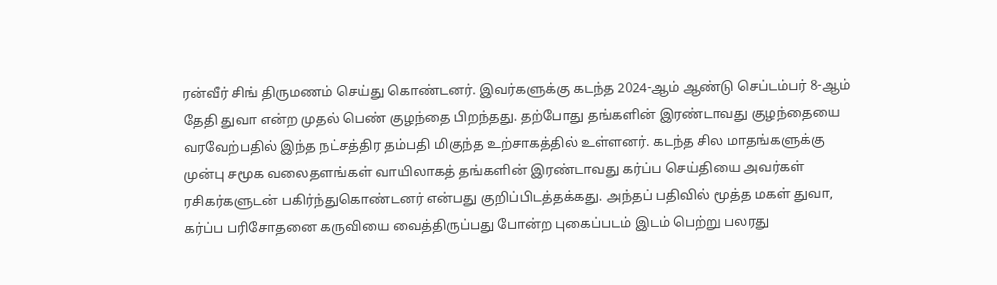ரன்வீர் சிங் திருமணம் செய்து கொண்டனர். இவர்களுக்கு கடந்த 2024-ஆம் ஆண்டு செப்டம்பர் 8-ஆம் தேதி துவா என்ற முதல் பெண் குழந்தை பிறந்தது. தற்போது தங்களின் இரண்டாவது குழந்தையை வரவேற்பதில் இந்த நட்சத்திர தம்பதி மிகுந்த உற்சாகத்தில் உள்ளனர். கடந்த சில மாதங்களுக்கு முன்பு சமூக வலைதளங்கள் வாயிலாகத் தங்களின் இரண்டாவது கர்ப்ப செய்தியை அவர்கள் ரசிகர்களுடன் பகிர்ந்துகொண்டனர் என்பது குறிப்பிடத்தக்கது. அந்தப் பதிவில் மூத்த மகள் துவா, கர்ப்ப பரிசோதனை கருவியை வைத்திருப்பது போன்ற புகைப்படம் இடம் பெற்று பலரது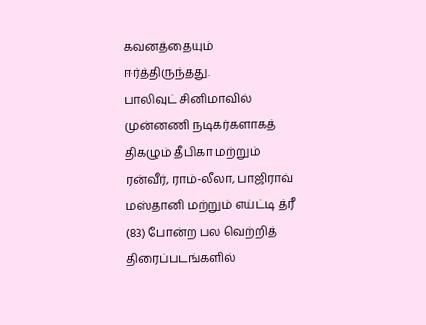கவனத்தையும் ஈர்த்திருந்தது.
பாலிவுட் சினிமாவில் முன்னணி நடிகர்களாகத் திகழும் தீபிகா மற்றும் ரன்வீர், ராம்-லீலா, பாஜிராவ் மஸ்தானி மற்றும் எய்ட்டி த்ரீ (83) போன்ற பல வெற்றித் திரைப்படங்களில்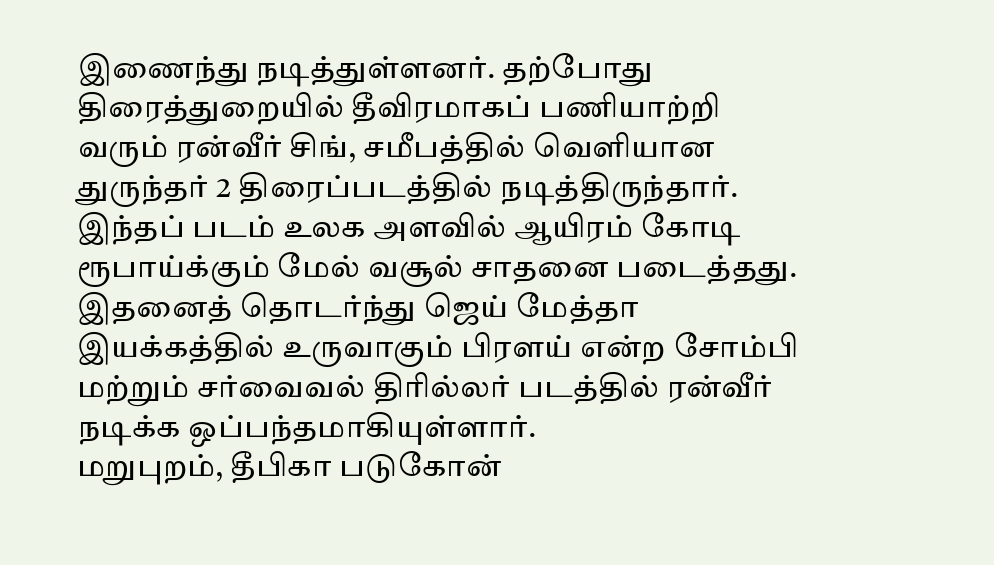இணைந்து நடித்துள்ளனர். தற்போது திரைத்துறையில் தீவிரமாகப் பணியாற்றி வரும் ரன்வீர் சிங், சமீபத்தில் வெளியான துருந்தர் 2 திரைப்படத்தில் நடித்திருந்தார். இந்தப் படம் உலக அளவில் ஆயிரம் கோடி ரூபாய்க்கும் மேல் வசூல் சாதனை படைத்தது. இதனைத் தொடர்ந்து ஜெய் மேத்தா இயக்கத்தில் உருவாகும் பிரளய் என்ற சோம்பி மற்றும் சர்வைவல் திரில்லர் படத்தில் ரன்வீர் நடிக்க ஒப்பந்தமாகியுள்ளார்.
மறுபுறம், தீபிகா படுகோன்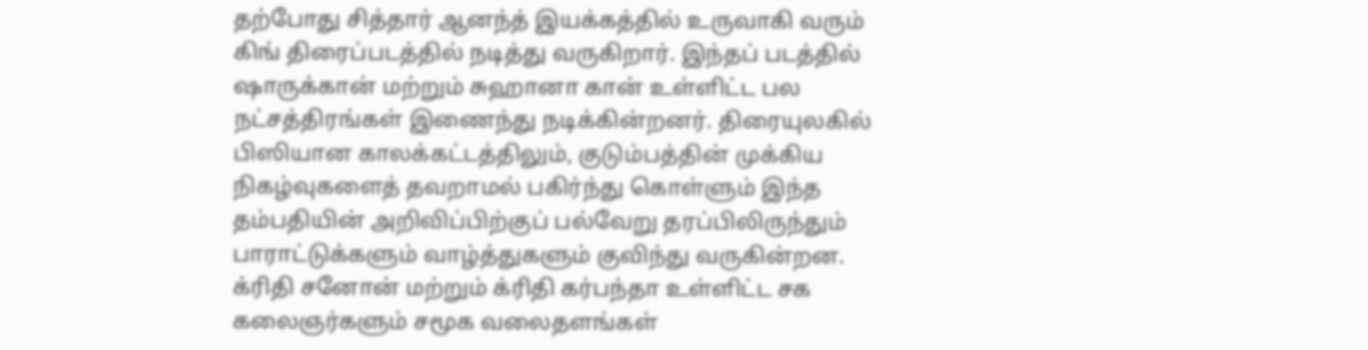தற்போது சித்தார் ஆனந்த் இயக்கத்தில் உருவாகி வரும் கிங் திரைப்படத்தில் நடித்து வருகிறார். இந்தப் படத்தில் ஷாருக்கான் மற்றும் சுஹானா கான் உள்ளிட்ட பல நட்சத்திரங்கள் இணைந்து நடிக்கின்றனர். திரையுலகில் பிஸியான காலக்கட்டத்திலும், குடும்பத்தின் முக்கிய நிகழ்வுகளைத் தவறாமல் பகிர்ந்து கொள்ளும் இந்த தம்பதியின் அறிவிப்பிற்குப் பல்வேறு தரப்பிலிருந்தும் பாராட்டுக்களும் வாழ்த்துகளும் குவிந்து வருகின்றன. க்ரிதி சனோன் மற்றும் க்ரிதி கர்பந்தா உள்ளிட்ட சக கலைஞர்களும் சமூக வலைதளங்கள்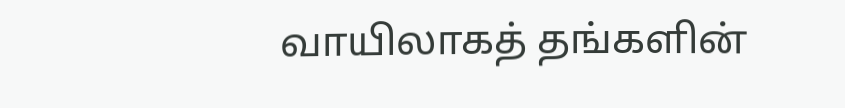வாயிலாகத் தங்களின்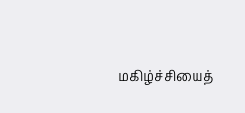மகிழ்ச்சியைத்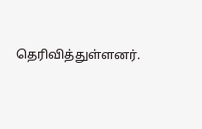தெரிவித்துள்ளனர்.